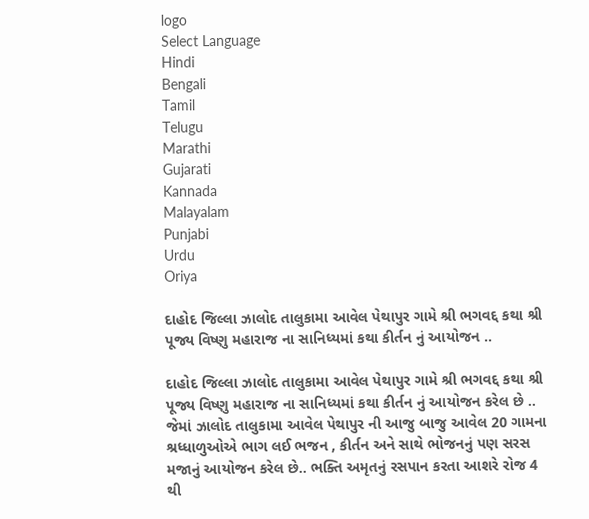logo
Select Language
Hindi
Bengali
Tamil
Telugu
Marathi
Gujarati
Kannada
Malayalam
Punjabi
Urdu
Oriya

દાહોદ જિલ્લા ઝાલોદ તાલુકામા આવેલ પેથાપુર ગામે શ્રી ભગવદ્દ કથા શ્રી પૂજ્ય વિષ્ણુ મહારાજ ના સાનિધ્યમાં કથા કીર્તન નું આયોજન ..

દાહોદ જિલ્લા ઝાલોદ તાલુકામા આવેલ પેથાપુર ગામે શ્રી ભગવદ્દ કથા શ્રી પૂજ્ય વિષ્ણુ મહારાજ ના સાનિધ્યમાં કથા કીર્તન નું આયોજન કરેલ છે ..
જેમાં ઝાલોદ તાલુકામા આવેલ પેથાપુર ની આજુ બાજુ આવેલ 20 ગામના શ્રધ્ધાળુઓએ ભાગ લઈ ભજન , કીર્તન અને સાથે ભોજનનું પણ સરસ મજાનું આયોજન કરેલ છે.. ભક્તિ અમૃતનું રસપાન કરતા આશરે રોજ 4 થી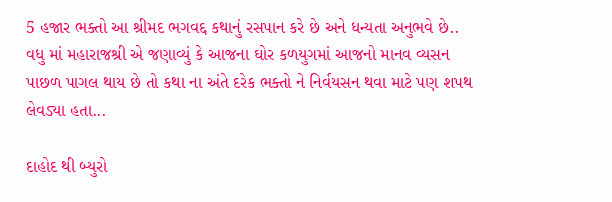5 હજાર ભક્તો આ શ્રીમદ ભગવદ્દ કથાનું રસપાન કરે છે અને ધન્યતા અનુભવે છે..
વધુ માં મહારાજશ્રી એ જણાવ્યું કે આજના ઘોર કળયુગમાં આજનો માનવ વ્યસન પાછળ પાગલ થાય છે તો કથા ના અંતે દરેક ભક્તો ને નિર્વયસન થવા માટે પણ શપથ લેવડ્યા હતા...

દાહોદ થી બ્યુરો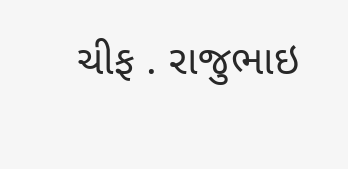ચીફ . રાજુભાઇ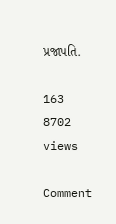પ્રજાપતિ.

163
8702 views

Comment